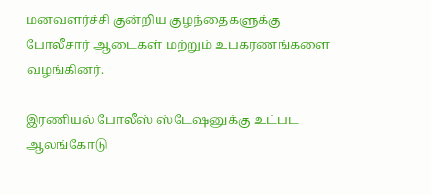மனவளர்ச்சி குன்றிய குழந்தைகளுக்கு போலீசார் ஆடைகள் மற்றும் உபகரணங்களை வழங்கினர்.

இரணியல் போலீஸ் ஸ்டேஷனுக்கு உட்பட ஆலங்கோடு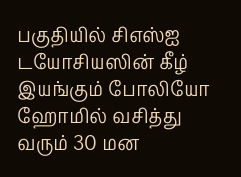பகுதியில் சிஎஸ்ஐ டயோசியஸின் கீழ் இயங்கும் போலியோ ஹோமில் வசித்து வரும் 30 மன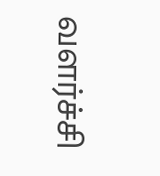வளர்ச்சி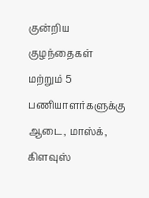குன்றிய குழந்தைகள் மற்றும் 5 பணியாளர்களுக்கு ஆடை, மாஸ்க், கிளவுஸ்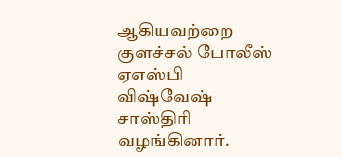ஆகியவற்றை குளச்சல் போலீஸ் ஏஎஸ்பி விஷ்வேஷ் சாஸ்திரி வழங்கினார்.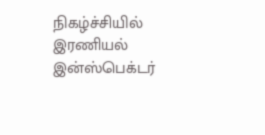நிகழ்ச்சியில் இரணியல் இன்ஸ்பெக்டர்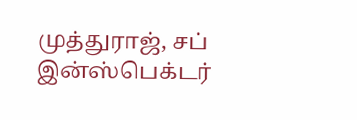முத்துராஜ், சப் இன்ஸ்பெக்டர்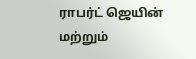ராபர்ட் ஜெயின் மற்றும்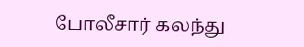போலீசார் கலந்து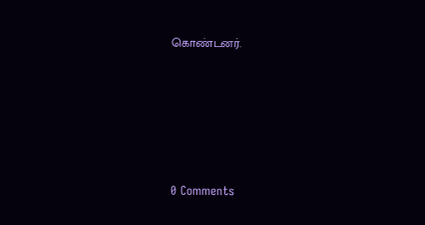கொண்டனர்.






0 Comments